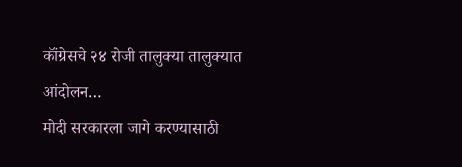कॉंग्रेसचे २४ रोजी तालुक्या तालुक्यात आंदोलन…
मोदी सरकारला जागे करण्यासाठी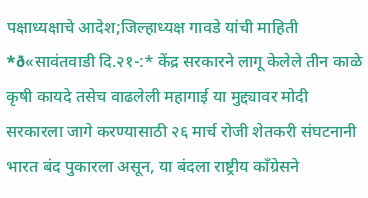पक्षाध्यक्षाचे आदेश;जिल्हाध्यक्ष गावडे यांची माहिती *ð«सावंतवाडी दि.२१-:* केंद्र सरकारने लागू केलेले तीन काळे कृषी कायदे तसेच वाढलेली महागाई या मुद्द्यावर मोदी सरकारला जागे करण्यासाठी २६ मार्च रोजी शेतकरी संघटनानी भारत बंद पुकारला असून, या बंदला राष्ट्रीय कॉंग्रेसने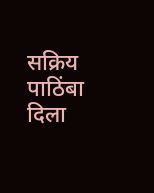सक्रिय पाठिंबा दिला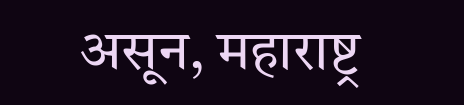असून, महाराष्ट्र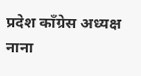प्रदेश काँग्रेस अध्यक्ष नाना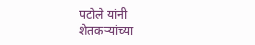पटोले यांनी शेतकऱ्यांच्या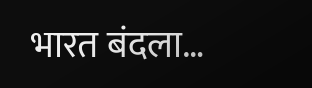भारत बंदला…